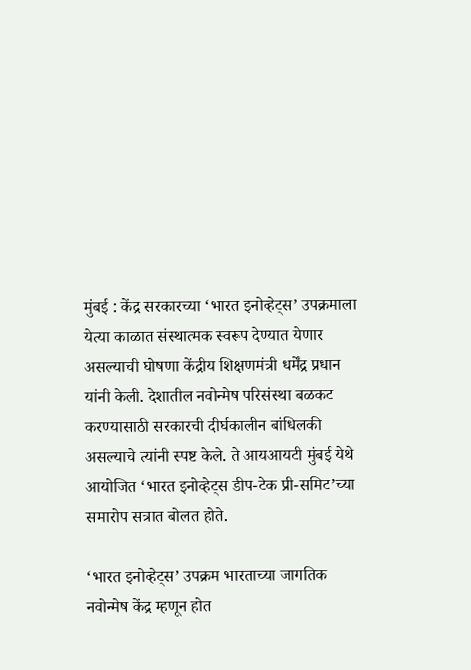मुंबई : केंद्र सरकारच्या ‘भारत इनोव्हेट्स’ उपक्रमाला येत्या काळात संस्थात्मक स्वरूप देण्यात येणार असल्याची घोषणा केंद्रीय शिक्षणमंत्री धर्मेंद्र प्रधान यांनी केली. देशातील नवोन्मेष परिसंस्था बळकट करण्यासाठी सरकारची दीर्घकालीन बांधिलकी असल्याचे त्यांनी स्पष्ट केले. ते आयआयटी मुंबई येथे आयोजित ‘भारत इनोव्हेट्स डीप-टेक प्री-समिट’च्या समारोप सत्रात बोलत होते.

‘भारत इनोव्हेट्स’ उपक्रम भारताच्या जागतिक नवोन्मेष केंद्र म्हणून होत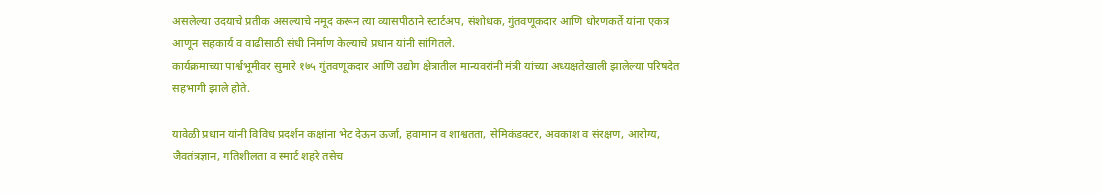असलेल्या उदयाचे प्रतीक असल्याचे नमूद करून त्या व्यासपीठाने स्टार्टअप, संशोधक, गुंतवणूकदार आणि धोरणकर्ते यांना एकत्र आणून सहकार्य व वाढीसाठी संधी निर्माण केल्याचे प्रधान यांनी सांगितले.
कार्यक्रमाच्या पार्श्वभूमीवर सुमारे १७५ गुंतवणूकदार आणि उद्योग क्षेत्रातील मान्यवरांनी मंत्री यांच्या अध्यक्षतेखाली झालेल्या परिषदेत सहभागी झाले होते.

यावेळी प्रधान यांनी विविध प्रदर्शन कक्षांना भेट देऊन ऊर्जा, हवामान व शाश्वतता, सेमिकंडक्टर, अवकाश व संरक्षण, आरोग्य, जैवतंत्रज्ञान, गतिशीलता व स्मार्ट शहरे तसेच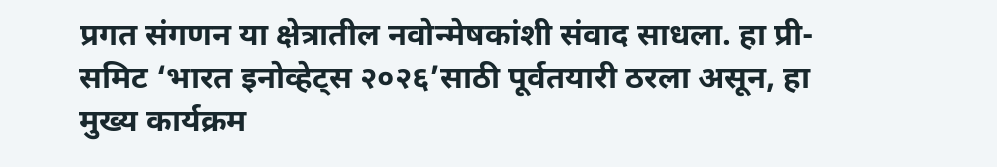प्रगत संगणन या क्षेत्रातील नवोन्मेषकांशी संवाद साधला. हा प्री-समिट ‘भारत इनोव्हेट्स २०२६’साठी पूर्वतयारी ठरला असून, हा मुख्य कार्यक्रम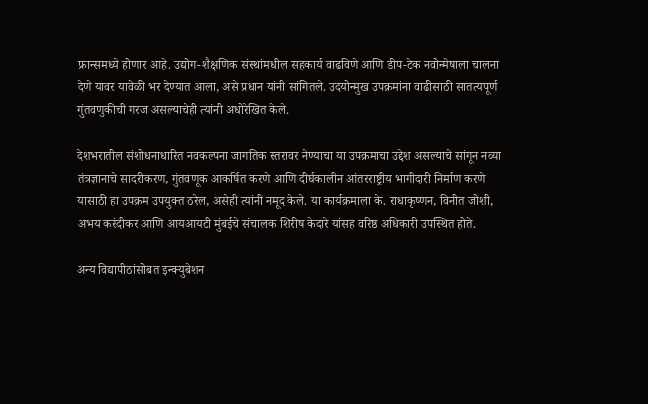फ्रान्समध्ये होणार आहे. उद्योग-शैक्षणिक संस्थांमधील सहकार्य वाढविणे आणि डीप-टेक नवोन्मेषाला चालना देणे यावर यावेळी भर देण्यात आला, असे प्रधान यांनी सांगितले. उदयोन्मुख उपक्रमांना वाढीसाठी सातत्यपूर्ण गुंतवणुकीची गरज असल्याचेही त्यांनी अधोरेखित केले.

देशभरातील संशोधनाधारित नवकल्पना जागतिक स्तरावर नेण्याचा या उपक्रमाचा उद्देश असल्याचे सांगून नव्या तंत्रज्ञानाचे सादरीकरण, गुंतवणूक आकर्षित करणे आणि दीर्घकालीन आंतरराष्ट्रीय भागीदारी निर्माण करणे यासाठी हा उपक्रम उपयुक्त ठरेल, असेही त्यांनी नमूद केले. या कार्यक्रमाला के. राधाकृष्णन, विनीत जोशी, अभय करंदीकर आणि आयआयटी मुंबईचे संचालक शिरीष केदारे यांसह वरिष्ठ अधिकारी उपस्थित होते.

अन्य विद्यापीठांसोबत इन्क्युबेशन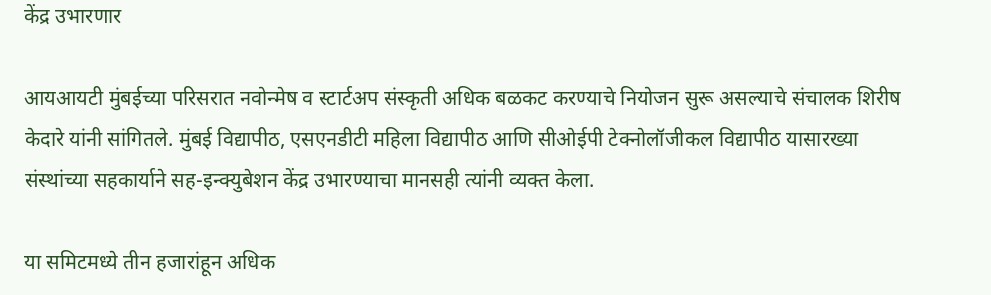केंद्र उभारणार

आयआयटी मुंबईच्या परिसरात नवोन्मेष व स्टार्टअप संस्कृती अधिक बळकट करण्याचे नियोजन सुरू असल्याचे संचालक शिरीष केदारे यांनी सांगितले. मुंबई विद्यापीठ, एसएनडीटी महिला विद्यापीठ आणि सीओईपी टेक्नोलॉजीकल विद्यापीठ यासारख्या संस्थांच्या सहकार्याने सह-इन्क्युबेशन केंद्र उभारण्याचा मानसही त्यांनी व्यक्त केला.

या समिटमध्ये तीन हजारांहून अधिक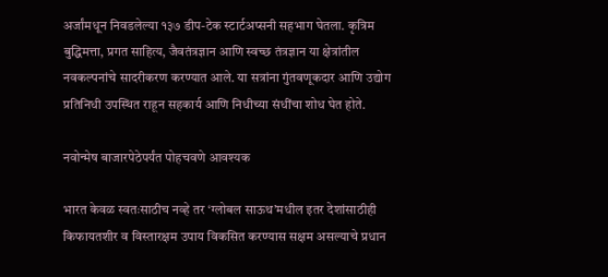अर्जांमधून निवडलेल्या १३७ डीप-टेक स्टार्टअप्सनी सहभाग घेतला. कृत्रिम बुद्धिमत्ता, प्रगत साहित्य, जैवतंत्रज्ञान आणि स्वच्छ तंत्रज्ञान या क्षेत्रांतील नवकल्पनांचे सादरीकरण करण्यात आले. या सत्रांना गुंतवणूकदार आणि उद्योग प्रतिनिधी उपस्थित राहून सहकार्य आणि निधीच्या संधींचा शोध घेत होते.

नवोन्मेष बाजारपेठेपर्यंत पोहचवणे आवश्यक

भारत केवळ स्वतःसाठीच नव्हे तर ‘ग्लोबल साऊथ’मधील इतर देशांसाठीही किफायतशीर व विस्तारक्षम उपाय विकसित करण्यास सक्षम असल्याचे प्रधान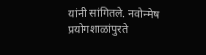यांनी सांगितले. नवोन्मेष प्रयोगशाळांपुरते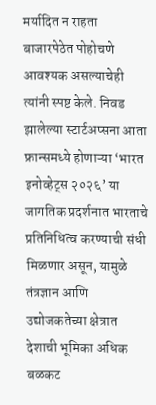मर्यादित न राहता बाजारपेठेत पोहोचणे आवश्यक असल्याचेही त्यांनी स्पष्ट केले. निवड झालेल्या स्टार्टअप्सना आता फ्रान्समध्ये होणाऱ्या ‘भारत इनोव्हेट्स २०२६’ या जागतिक प्रदर्शनात भारताचे प्रतिनिधित्व करण्याची संधी मिळणार असून, यामुळे तंत्रज्ञान आणि उद्योजकतेच्या क्षेत्रात देशाची भूमिका अधिक बळकट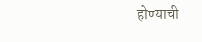होण्याची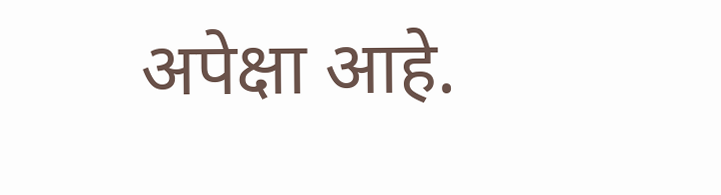अपेक्षा आहे.